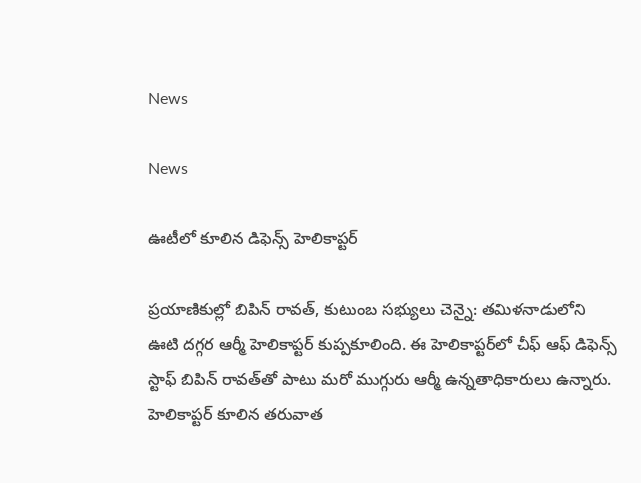News

News

ఊటీలో కూలిన డిఫెన్స్‌ హెలికాప్టర్‌

ప్రయాణికుల్లో బిపిన్‌ రావత్‌, కుటుంబ సభ్యులు చెన్నై: తమిళనాడులోని ఊటి దగ్గర ఆర్మీ హెలికాప్టర్‌ కుప్పకూలింది. ఈ హెలికాప్టర్‌లో చీఫ్‌ ఆఫ్‌ డిఫెన్స్‌ స్టాఫ్‌ బిపిన్‌ రావత్‌తో పాటు మరో ముగ్గురు ఆర్మీ ఉన్నతాధికారులు ఉన్నారు. హెలికాప్టర్‌ కూలిన తరువాత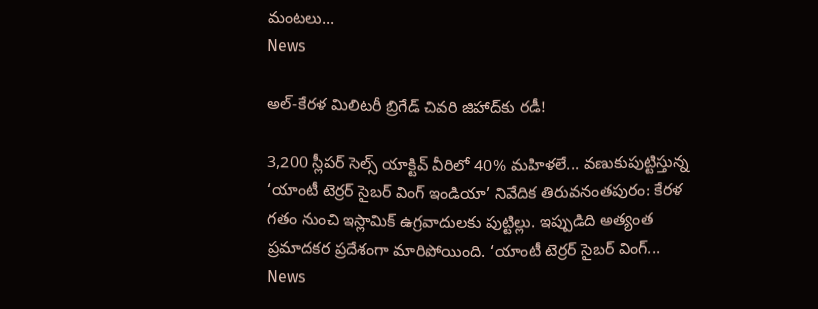మంటలు...
News

అల్‌-కేరళ మిలిటరీ బ్రిగేడ్‌ చివరి జిహాద్‌కు రడీ!

3,200 స్లీపర్‌ సెల్స్‌ యాక్టివ్‌ వీరిలో 40% మహిళలే... వణుకుపుట్టిస్తున్న ‘యాంటీ టెర్రర్‌ సైబర్‌ వింగ్‌ ఇండియా’ నివేదిక తిరువనంతపురం: కేరళ గతం నుంచి ఇస్లామిక్‌ ఉగ్రవాదులకు పుట్టిల్లు. ఇప్పుడిది అత్యంత ప్రమాదకర ప్రదేశంగా మారిపోయింది. ‘యాంటీ టెర్రర్‌ సైబర్‌ వింగ్‌...
News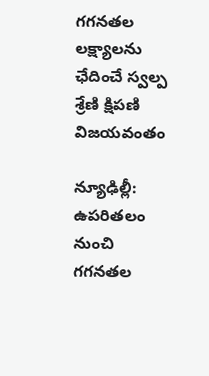గగనతల లక్ష్యాలను ఛేదించే స్వల్ప శ్రేణి క్షిపణి విజ‌య‌వంతం

న్యూఢిల్లీ: ఉపరితలం నుంచి గగనతల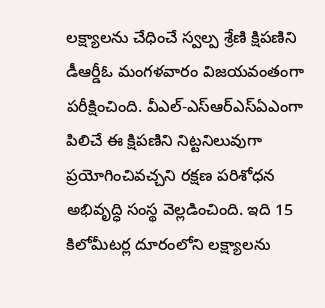లక్ష్యాలను చేధించే స్వల్ప శ్రేణి క్షిపణిని డీఆర్డీఓ మంగళవారం విజయవంతంగా పరీక్షించింది. వీఎల్-ఎస్ఆర్ఎస్ఏఎంగా పిలిచే ఈ క్షిపణిని నిట్టనిలువుగా ప్రయోగించివచ్చని రక్షణ పరిశోధన అభివృద్ధి సంస్థ వెల్లడించింది. ఇది 15 కిలోమీటర్ల దూరంలోని లక్ష్యాలను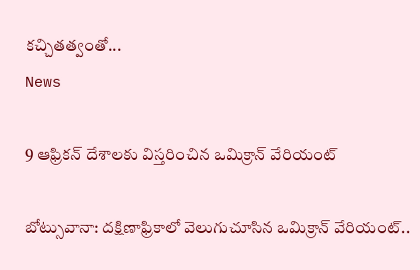కచ్చితత్వంతో...
News

9 ఆఫ్రికన్ దేశాలకు విస్తరించిన ఒమిక్రాన్ వేరియంట్

బోట్సువానా: దక్షిణాఫ్రికాలో వెలుగుచూసిన ఒమిక్రాన్ వేరియంట్..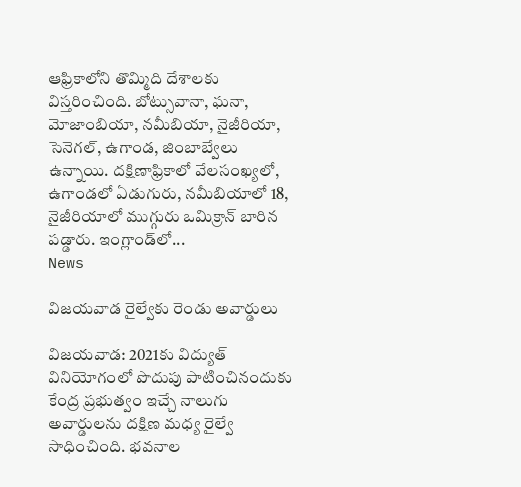ఆఫ్రికాలోని తొమ్మిది దేశాలకు విస్తరించింది. బోట్సువానా, ఘనా, మోజాంబియా, నమీబియా, నైజీరియా, సెనెగల్, ఉగాండ, జింబాబ్వేలు ఉన్నాయి. దక్షిణాఫ్రికాలో వేలసంఖ్యలో, ఉగాండలో ఏడుగురు, నమీబియాలో 18, నైజీరియాలో ముగ్గురు ఒమిక్రాన్ బారిన పడ్డారు. ఇంగ్లాండ్‌లో...
News

విజ‌య‌వాడ రైల్వేకు రెండు అవార్డులు

విజ‌య‌వాడ‌: 2021కు విద్యుత్ వినియోగంలో పొదుపు పాటించినందుకు కేంద్ర ప్రభుత్వం ఇచ్చే నాలుగు అవార్డులను దక్షిణ మధ్య రైల్వే సాధించింది. భవనాల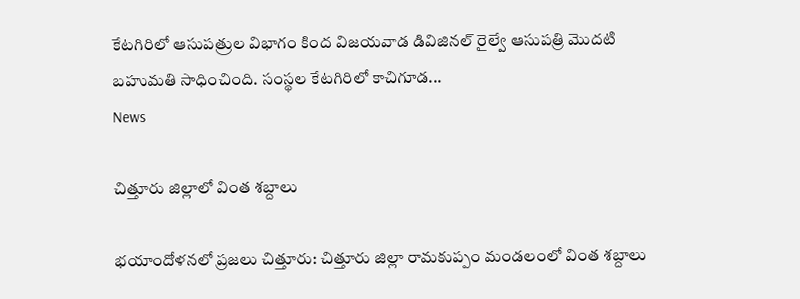కేటగిరిలో ఆసుపత్రుల విభాగం కింద విజయవాడ డివిజినల్‌ రైల్వే ఆసుపత్రి మొదటి బహుమతి సాధించింది. సంస్థల కేటగిరిలో కాచిగూడ...
News

చిత్తూరు జిల్లాలో వింత శబ్దాలు

భయాందోళనలో ప్రజలు చిత్తూరు: చిత్తూరు జిల్లా రామకుప్పం మండలంలో వింత శబ్దాలు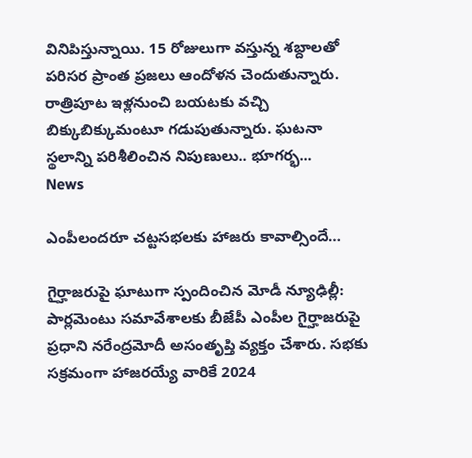వినిపిస్తున్నాయి. 15 రోజులుగా వస్తున్న శబ్దాలతో పరిసర ప్రాంత ప్రజలు ఆందోళన చెందుతున్నారు. రాత్రిపూట ఇళ్లనుంచి బయటకు వచ్చి బిక్కుబిక్కుమంటూ గడుపుతున్నారు. ఘటనా స్థలాన్ని పరిశీలించిన నిపుణులు.. భూగర్భ...
News

ఎంపీలందరూ చట్టసభలకు హాజరు కావాల్సిందే…

గైర్హాజరుపై ఘాటుగా స్పందించిన మోడీ న్యూఢిల్లీ: పార్లమెంటు సమావేశాలకు బీజేపీ ఎంపీల గైర్హాజరుపై ప్రధాని నరేంద్రమోదీ అసంతృప్తి వ్యక్తం చేశారు. సభకు సక్రమంగా హాజరయ్యే వారికే 2024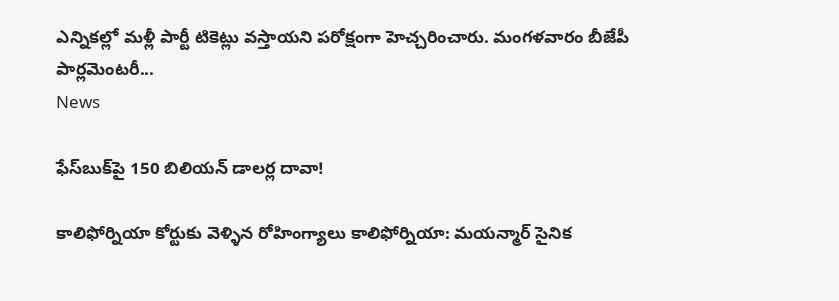ఎన్నికల్లో మళ్లీ పార్టీ టికెట్లు వస్తాయని పరోక్షంగా హెచ్చరించారు. మంగళవారం బీజేపీ పార్లమెంటరీ...
News

ఫేస్‌బుక్‌పై 150 బిలియన్ డాలర్ల దావా!

కాలిఫోర్నియా కోర్టుకు వెళ్ళిన‌ రోహింగ్యాలు కాలిఫోర్నియా: మయన్మార్‌ సైనిక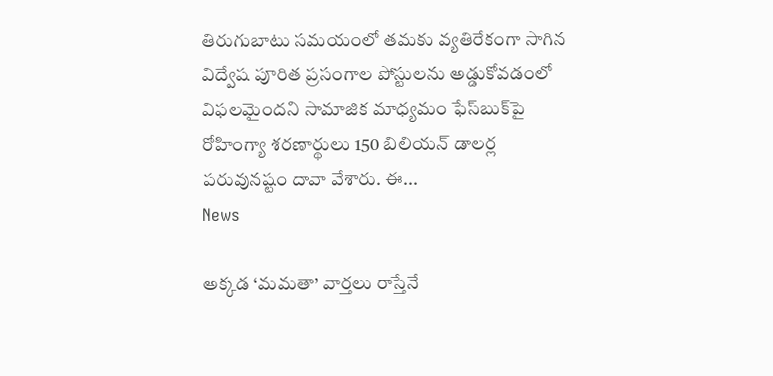తిరుగుబాటు సమయంలో తమకు వ్యతిరేకంగా సాగిన విద్వేష పూరిత ప్రసంగాల పోస్టుల‌ను అడ్డుకోవడంలో విఫలమైందని సామాజిక మాధ్యమం ఫేస్‌బుక్‌పై రోహింగ్యా శరణార్థులు 150 బిలియన్‌ డాలర్ల పరువునష్టం దావా వేశారు. ఈ...
News

అక్కడ ‘మమతా’ వార్తలు రాస్తేనే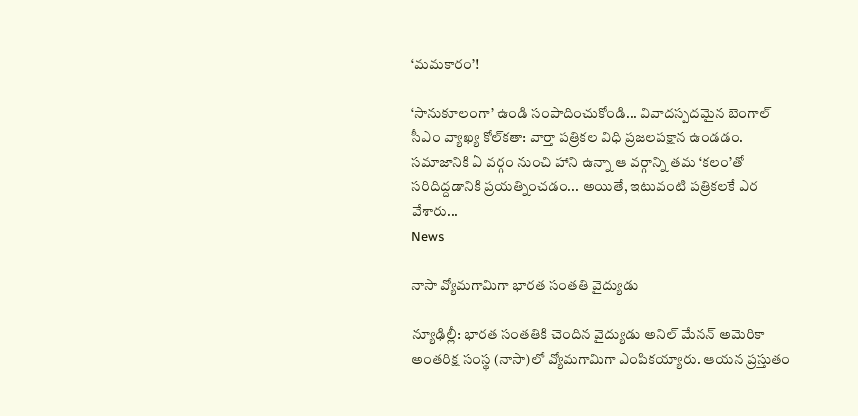‘మమకారం’!

‘సానుకూలంగా’ ఉండి సంపాదించుకోండి... వివాదస్పదమైన బెంగాల్‌ సీఎం వ్యాఖ్య కోల్‌కతా: వార్తా పత్రికల విధి ప్రజలపక్షాన ఉండడం. సమాజానికి ఏ వర్గం నుంచి హాని ఉన్నా ఆ వర్గాన్ని తమ ‘కలం’తో సరిదిద్దడానికి ప్రయత్నించడం... అయితే, ఇటువంటి పత్రికలకే ఎర వేశారు...
News

నాసా వ్యోమగామిగా భారత సంతతి వైద్యుడు

న్యూఢిల్లీ: భారత సంతతికి చెందిన వైద్యుడు అనిల్‌ మేనన్‌ అమెరికా అంతరిక్ష సంస్థ (నాసా)లో వ్యోమగామిగా ఎంపికయ్యారు. ఆయన ప్రస్తుతం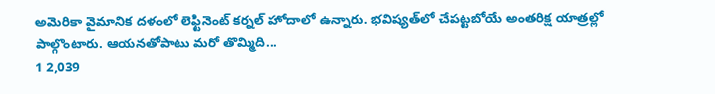అమెరికా వైమానిక దళంలో లెఫ్టినెంట్‌ కర్నల్‌ హోదాలో ఉన్నారు. భవిష్యత్‌లో చేపట్టబోయే అంతరిక్ష యాత్రల్లో పాల్గొంటారు. ఆయనతోపాటు మరో తొమ్మిది...
1 2,039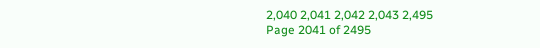2,040 2,041 2,042 2,043 2,495
Page 2041 of 2495